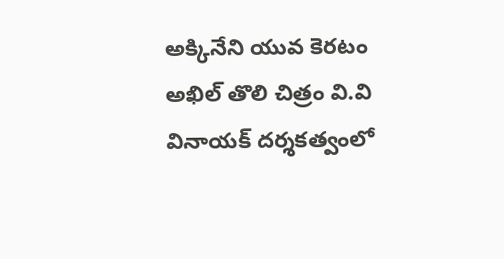అక్కినేని యువ కెరటం అఖిల్ తొలి చిత్రం వి.వి వినాయక్ దర్శకత్వంలో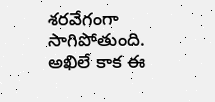శరవేగంగా సాగిపోతుంది. అఖిలే కాక ఈ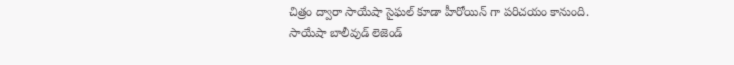చిత్రం ద్వారా సాయేషా సైఘల్ కూడా హీరోయిన్ గా పరిచయం కానుంది. సాయేషా బాలీవుడ్ లెజెండ్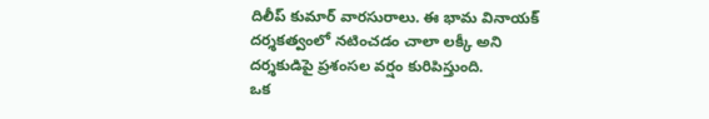దిలీప్ కుమార్ వారసురాలు. ఈ భామ వినాయక్ దర్శకత్వంలో నటించడం చాలా లక్కీ అని దర్శకుడిపై ప్రశంసల వర్షం కురిపిస్తుంది.
ఒక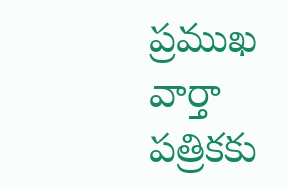ప్రముఖ వార్తా పత్రికకు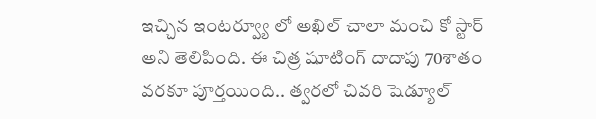ఇచ్చిన ఇంటర్వ్యూ లో అఖిల్ చాలా మంచి కో స్టార్ అని తెలిపింది. ఈ చిత్ర షూటింగ్ దాదాపు 70శాతం వరకూ పూర్తయింది.. త్వరలో చివరి షెడ్యూల్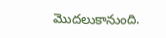మొదలుకానుంది.